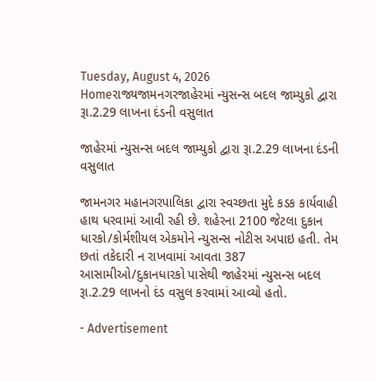Tuesday, August 4, 2026
Homeરાજ્યજામનગરજાહેરમાં ન્યુસન્સ બદલ જામ્યુકો દ્વારા રૂા.2.29 લાખના દંડની વસુલાત

જાહેરમાં ન્યુસન્સ બદલ જામ્યુકો દ્વારા રૂા.2.29 લાખના દંડની વસુલાત

જામનગર મહાનગરપાલિકા દ્વારા સ્વચ્છતા મુદે કડક કાર્યવાહી હાથ ધરવામાં આવી રહી છે. શહેરના 2100 જેટલા દુકાન ધારકો/કોર્મશીયલ એકમોને ન્યુસન્સ નોટીસ અપાઇ હતી. તેમ છતાં તકેદારી ન રાખવામાં આવતા 387 આસામીઓ/દુકાનધારકો પાસેથી જાહેરમાં ન્યુસન્સ બદલ રૂા.2.29 લાખનો દંડ વસુલ કરવામાં આવ્યો હતો.

- Advertisement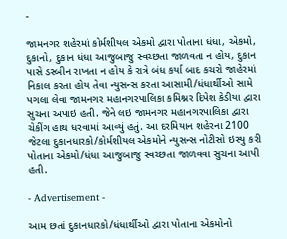-

જામનગર શહેરમાં કોર્મશીયલ એકમો દ્વારા પોતાના ધંધા, એકમો, દુકાનો, દુકાન ધંધા આજુબાજુ સ્વચ્છતા જાળવતા ન હોય, દુકાન પાસે ડસ્બીન રાખતા ન હોય કે રાત્રે બંધ કર્યા બાદ કચરો જાહેરમાં નિકાલ કરતા હોય તેવા ન્યુસન્સ કરતા આસામી/ધંધાર્થીઓ સામે પગલા લેવા જામનગર મહાનગરપાલિકા કમિશ્નર દિપેશ કેડીયા દ્વારા સુચના અપાઇ હતી. જેને લઇ જામનગર મહાનગરપાલિકા દ્વારા ચેકીંગ હાથ ધરવામાં આવ્યું હતું. આ દરમિયાન શહેરના 2100 જેટલા દુકાનધારકો/કોર્મશીયલ એકમોને ન્યુસન્સ નોટીસો ઇસ્યુ કરી પોતાના એકમો/ધંધા આજુબાજુ સ્વચ્છતા જાળવવા સુચના આપી હતી.

- Advertisement -

આમ છતાં દુકાનધારકો/ધંધાર્થીઓ દ્વારા પોતાના એકમોનો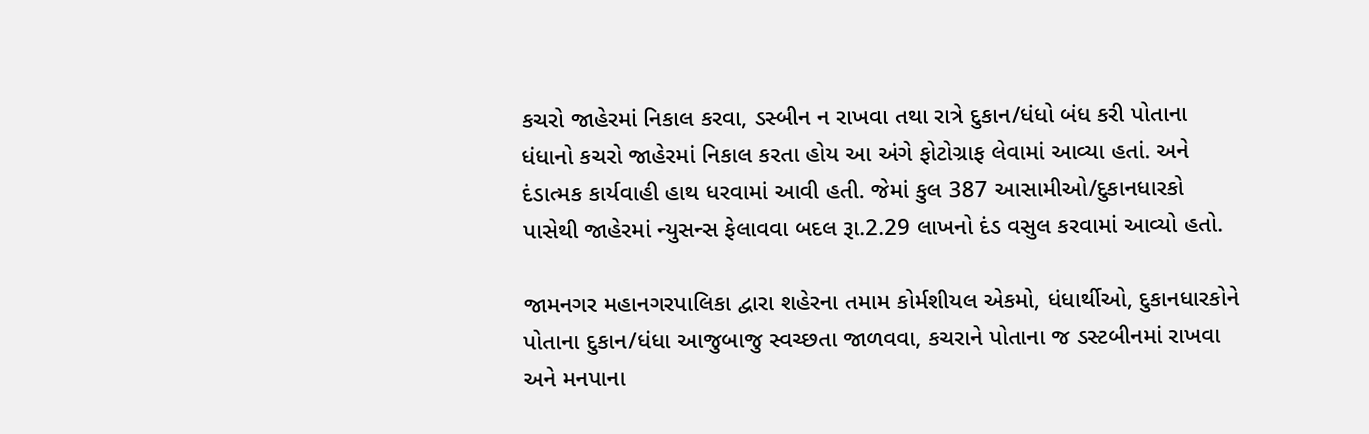કચરો જાહેરમાં નિકાલ કરવા, ડસ્બીન ન રાખવા તથા રાત્રે દુકાન/ધંધો બંધ કરી પોતાના ધંધાનો કચરો જાહેરમાં નિકાલ કરતા હોય આ અંગે ફોટોગ્રાફ લેવામાં આવ્યા હતાં. અને દંડાત્મક કાર્યવાહી હાથ ધરવામાં આવી હતી. જેમાં કુલ 387 આસામીઓ/દુકાનધારકો પાસેથી જાહેરમાં ન્યુસન્સ ફેલાવવા બદલ રૂા.2.29 લાખનો દંડ વસુલ કરવામાં આવ્યો હતો.

જામનગર મહાનગરપાલિકા દ્વારા શહેરના તમામ કોર્મશીયલ એકમો, ધંધાર્થીઓ, દુકાનધારકોને પોતાના દુકાન/ધંધા આજુબાજુ સ્વચ્છતા જાળવવા, કચરાને પોતાના જ ડસ્ટબીનમાં રાખવા અને મનપાના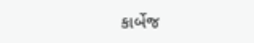કાર્બેજ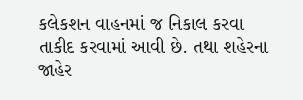કલેકશન વાહનમાં જ નિકાલ કરવા તાકીદ કરવામાં આવી છે. તથા શહેરના જાહેર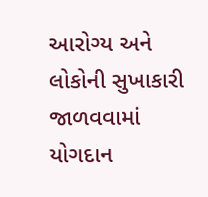આરોગ્ય અને લોકોની સુખાકારી જાળવવામાં યોગદાન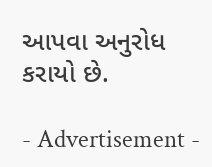આપવા અનુરોધ કરાયો છે.

- Advertisement -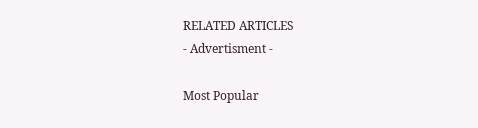RELATED ARTICLES
- Advertisment -

Most Popular